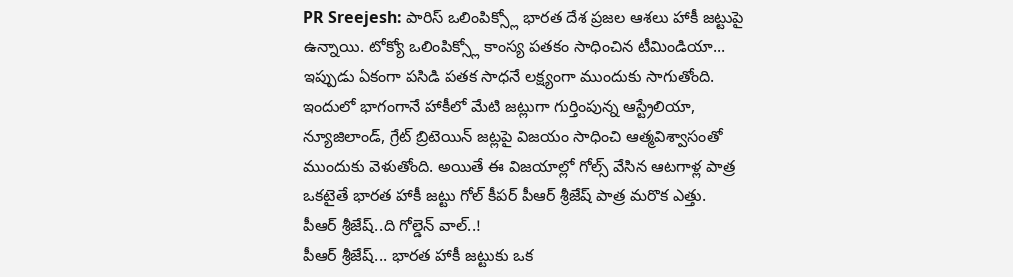PR Sreejesh: పారిస్ ఒలింపిక్స్లో భారత దేశ ప్రజల ఆశలు హాకీ జట్టుపై ఉన్నాయి. టోక్యో ఒలింపిక్స్లో కాంస్య పతకం సాధించిన టీమిండియా... ఇప్పుడు ఏకంగా పసిడి పతక సాధనే లక్ష్యంగా ముందుకు సాగుతోంది. ఇందులో భాగంగానే హాకీలో మేటి జట్లుగా గుర్తింపున్న ఆస్ట్రేలియా, న్యూజిలాండ్, గ్రేట్ బ్రిటెయిన్ జట్లపై విజయం సాధించి ఆత్మవిశ్వాసంతో ముందుకు వెళుతోంది. అయితే ఈ విజయాల్లో గోల్స్ వేసిన ఆటగాళ్ల పాత్ర ఒకటైతే భారత హాకీ జట్టు గోల్ కీపర్ పీఆర్ శ్రీజేష్ పాత్ర మరొక ఎత్తు.
పీఆర్ శ్రీజేష్..ది గోల్డెన్ వాల్..!
పీఆర్ శ్రీజేష్... భారత హాకీ జట్టుకు ఒక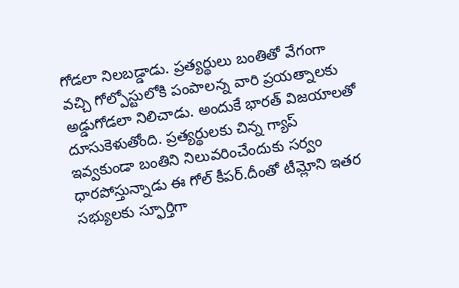గోడలా నిలబడ్డాడు. ప్రత్యర్థులు బంతితో వేగంగా వచ్చి గోల్పోస్టులోకి పంపాలన్న వారి ప్రయత్నాలకు అడ్డుగోడలా నిలిచాడు. అందుకే భారత్ విజయాలతో దూసుకెళుతోంది. ప్రత్యర్థులకు చిన్న గ్యాప్ ఇవ్వకుండా బంతిని నిలువరించేందుకు సర్వం ధారపోస్తున్నాడు ఈ గోల్ కీపర్.దీంతో టీమ్లోని ఇతర సభ్యులకు స్ఫూర్తిగా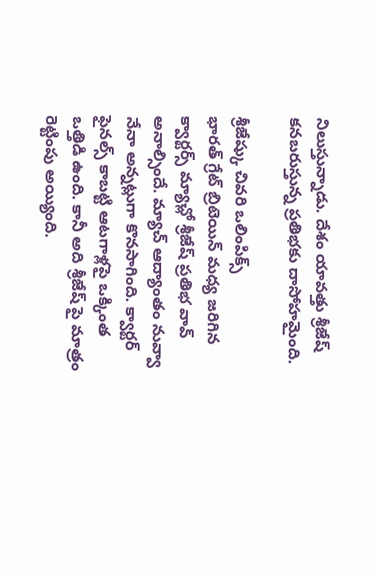నిలుస్తున్నాడు. దేశం యావత్తు శ్రీజేష్ కనబరుస్తున్న ప్రతిభకు దాసోహమైంది.

శ్రీజేష్కు చివరి ఒలింపిక్స్
భారత్ గ్రేట్ బ్రిటెయిన్ మధ్య జరిగిన క్వార్టర్స్ మ్యాచ్లో శ్రీజేష్ ప్రతిభ వావ్ అనాల్సిందే. మ్యాచ్ ఆద్యాంతం నువ్వా నేనా అన్నట్లుగా కొనసాగింది. క్వార్టర్ ఫైనల్స్ కాబట్టి ఆటగాళ్లపై ఒక్కింత ఒత్తిడి ఉంది. కానీ అది శ్రీజేష్ పై మాత్రం రెట్టింపు అయ్యింది.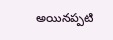అయినప్పటి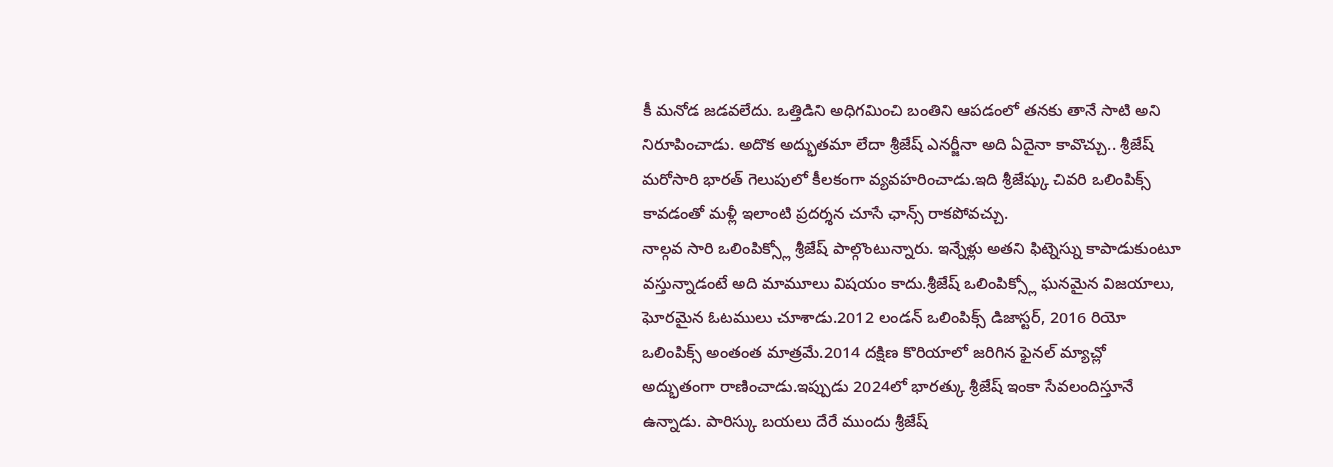కీ మనోడ జడవలేదు. ఒత్తిడిని అధిగమించి బంతిని ఆపడంలో తనకు తానే సాటి అని నిరూపించాడు. అదొక అద్భుతమా లేదా శ్రీజేష్ ఎనర్జీనా అది ఏదైనా కావొచ్చు.. శ్రీజేష్ మరోసారి భారత్ గెలుపులో కీలకంగా వ్యవహరించాడు.ఇది శ్రీజేష్కు చివరి ఒలింపిక్స్ కావడంతో మళ్లీ ఇలాంటి ప్రదర్శన చూసే ఛాన్స్ రాకపోవచ్చు.
నాల్గవ సారి ఒలింపిక్స్లో శ్రీజేష్ పాల్గొంటున్నారు. ఇన్నేళ్లు అతని ఫిట్నెస్ను కాపాడుకుంటూ వస్తున్నాడంటే అది మామూలు విషయం కాదు.శ్రీజేష్ ఒలింపిక్స్లో ఘనమైన విజయాలు, ఘోరమైన ఓటములు చూశాడు.2012 లండన్ ఒలింపిక్స్ డిజాస్టర్, 2016 రియో ఒలింపిక్స్ అంతంత మాత్రమే.2014 దక్షిణ కొరియాలో జరిగిన ఫైనల్ మ్యాచ్లో అద్భుతంగా రాణించాడు.ఇప్పుడు 2024లో భారత్కు శ్రీజేష్ ఇంకా సేవలందిస్తూనే ఉన్నాడు. పారిస్కు బయలు దేరే ముందు శ్రీజేష్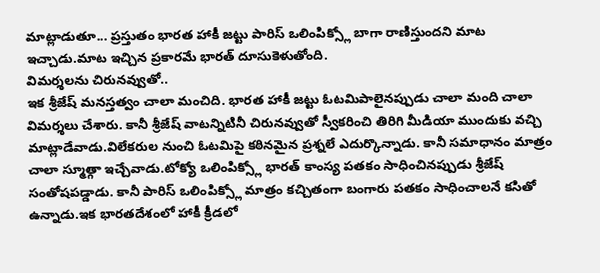మాట్లాడుతూ... ప్రస్తుతం భారత హాకీ జట్టు పారిస్ ఒలింపిక్స్లో బాగా రాణిస్తుందని మాట ఇచ్చాడు.మాట ఇచ్చిన ప్రకారమే భారత్ దూసుకెళుతోంది.
విమర్శలను చిరునవ్వుతో..
ఇక శ్రీజేష్ మనస్తత్వం చాలా మంచిది. భారత హాకీ జట్టు ఓటమిపాలైనప్పుడు చాలా మంది చాలా విమర్శలు చేశారు. కానీ శ్రీజేష్ వాటన్నిటినీ చిరునవ్వుతో స్వీకరించి తిరిగి మీడియా ముందుకు వచ్చి మాట్లాడేవాడు.విలేకరుల నుంచి ఓటమిపై కఠినమైన ప్రశ్నలే ఎదుర్కొన్నాడు. కానీ సమాధానం మాత్రం చాలా స్మూత్గా ఇచ్చేవాడు.టోక్యో ఒలింపిక్స్లో భారత్ కాంస్య పతకం సాధించినప్పుడు శ్రీజేష్ సంతోషపడ్డాడు. కానీ పారిస్ ఒలింపిక్స్లో మాత్రం కచ్చితంగా బంగారు పతకం సాధించాలనే కసితో ఉన్నాడు.ఇక భారతదేశంలో హాకీ క్రీడలో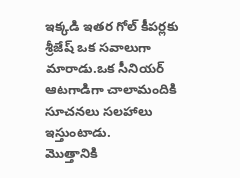ఇక్కడి ఇతర గోల్ కీపర్లకు శ్రీజేష్ ఒక సవాలుగా మారాడు.ఒక సీనియర్ ఆటగాడిగా చాలామందికి సూచనలు సలహాలు ఇస్తుంటాడు.
మొత్తానికి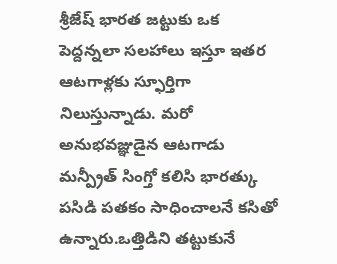శ్రీజేష్ భారత జట్టుకు ఒక పెద్దన్నలా సలహాలు ఇస్తూ ఇతర ఆటగాళ్లకు స్ఫూర్తిగా నిలుస్తున్నాడు. మరో అనుభవజ్ఞుడైన ఆటగాడు మన్ప్రీత్ సింగ్తో కలిసి భారత్కు పసిడి పతకం సాధించాలనే కసితో ఉన్నారు.ఒత్తిడిని తట్టుకునే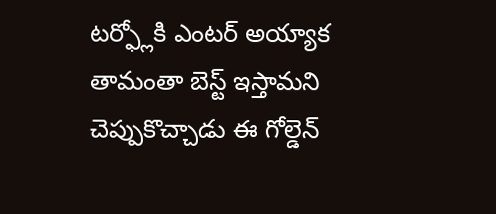టర్ఫ్లోకి ఎంటర్ అయ్యాక తామంతా బెస్ట్ ఇస్తామని చెప్పుకొచ్చాడు ఈ గోల్డెన్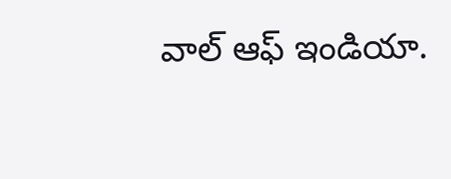వాల్ ఆఫ్ ఇండియా.